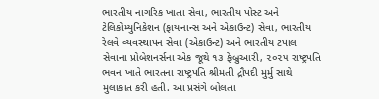ભારતીય નાગરિક ખાતા સેવા, ભારતીય પોસ્ટ અને ટેલિકોમ્યુનિકેશન (ફાયનાન્સ અને એકાઉન્ટ) સેવા, ભારતીય રેલવે વ્યવસ્થાપન સેવા (એકાઉન્ટ) અને ભારતીય ટપાલ સેવાના પ્રોબેશનર્સના એક જૂથે ૧૩ ફેબ્રુઆરી, ૨૦૨૫ રાષ્ટ્રપતિ ભવન ખાતે ભારતના રાષ્ટ્રપતિ શ્રીમતી દ્રૌપદી મુર્મુ સાથે મુલાકાત કરી હતી. આ પ્રસંગે બોલતા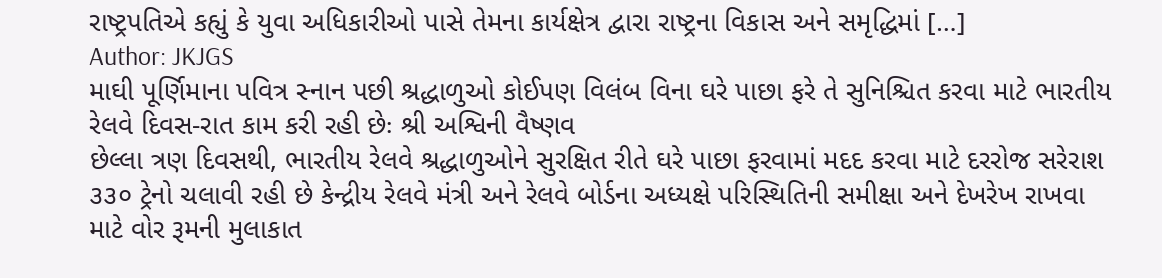રાષ્ટ્રપતિએ કહ્યું કે યુવા અધિકારીઓ પાસે તેમના કાર્યક્ષેત્ર દ્વારા રાષ્ટ્રના વિકાસ અને સમૃદ્ધિમાં […]
Author: JKJGS
માઘી પૂર્ણિમાના પવિત્ર સ્નાન પછી શ્રદ્ધાળુઓ કોઈપણ વિલંબ વિના ઘરે પાછા ફરે તે સુનિશ્ચિત કરવા માટે ભારતીય રેલવે દિવસ-રાત કામ કરી રહી છેઃ શ્રી અશ્વિની વૈષ્ણવ
છેલ્લા ત્રણ દિવસથી, ભારતીય રેલવે શ્રદ્ધાળુઓને સુરક્ષિત રીતે ઘરે પાછા ફરવામાં મદદ કરવા માટે દરરોજ સરેરાશ ૩૩૦ ટ્રેનો ચલાવી રહી છે કેન્દ્રીય રેલવે મંત્રી અને રેલવે બોર્ડના અધ્યક્ષે પરિસ્થિતિની સમીક્ષા અને દેખરેખ રાખવા માટે વોર રૂમની મુલાકાત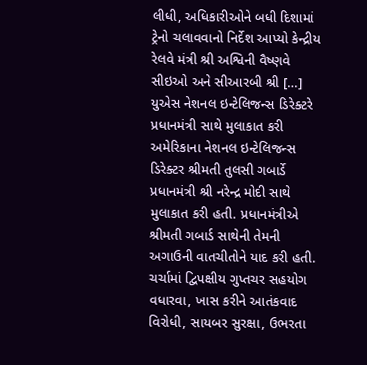લીધી, અધિકારીઓને બધી દિશામાં ટ્રેનો ચલાવવાનો નિર્દેશ આપ્યો કેન્દ્રીય રેલવે મંત્રી શ્રી અશ્વિની વૈષ્ણવે સીઇઓ અને સીઆરબી શ્રી […]
યુએસ નેશનલ ઇન્ટેલિજન્સ ડિરેક્ટરે પ્રધાનમંત્રી સાથે મુલાકાત કરી
અમેરિકાના નેશનલ ઇન્ટેલિજન્સ ડિરેક્ટર શ્રીમતી તુલસી ગબાર્ડે પ્રધાનમંત્રી શ્રી નરેન્દ્ર મોદી સાથે મુલાકાત કરી હતી. પ્રધાનમંત્રીએ શ્રીમતી ગબાર્ડ સાથેની તેમની અગાઉની વાતચીતોને યાદ કરી હતી. ચર્ચામાં દ્વિપક્ષીય ગુપ્તચર સહયોગ વધારવા, ખાસ કરીને આતંકવાદ વિરોધી, સાયબર સુરક્ષા, ઉભરતા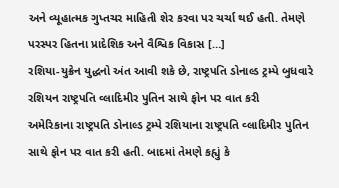અને વ્યૂહાત્મક ગુપ્તચર માહિતી શેર કરવા પર ચર્ચા થઈ હતી. તેમણે પરસ્પર હિતના પ્રાદેશિક અને વૈશ્વિક વિકાસ […]
રશિયા-યુક્રેન યુદ્ધનો અંત આવી શકે છે, રાષ્ટ્રપતિ ડોનાલ્ડ ટ્રમ્પે બુધવારે રશિયન રાષ્ટ્રપતિ વ્લાદિમીર પુતિન સાથે ફોન પર વાત કરી
અમેરિકાના રાષ્ટ્રપતિ ડોનાલ્ડ ટ્રમ્પે રશિયાના રાષ્ટ્રપતિ વ્લાદિમીર પુતિન સાથે ફોન પર વાત કરી હતી. બાદમાં તેમણે કહ્યું કે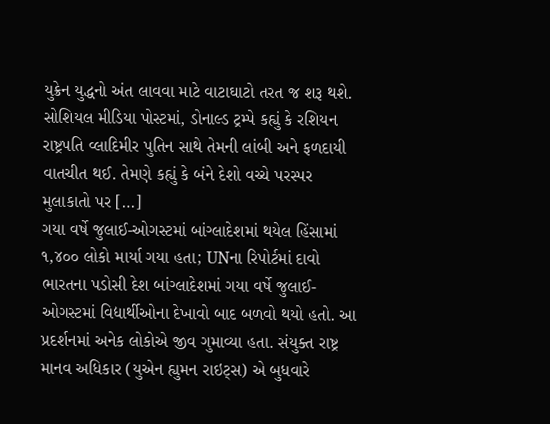યુક્રેન યુદ્ધનો અંત લાવવા માટે વાટાઘાટો તરત જ શરૂ થશે. સોશિયલ મીડિયા પોસ્ટમાં, ડોનાલ્ડ ટ્રમ્પે કહ્યું કે રશિયન રાષ્ટ્રપતિ વ્લાદિમીર પુતિન સાથે તેમની લાંબી અને ફળદાયી વાતચીત થઈ. તેમણે કહ્યું કે બંને દેશો વચ્ચે પરસ્પર મુલાકાતો પર […]
ગયા વર્ષે જુલાઈ-ઓગસ્ટમાં બાંગ્લાદેશમાં થયેલ હિંસામાં ૧,૪૦૦ લોકો માર્યા ગયા હતા; UNના રિપોર્ટમાં દાવો
ભારતના પડોસી દેશ બાંગ્લાદેશમાં ગયા વર્ષે જુલાઈ-ઓગસ્ટમાં વિદ્યાર્થીઓના દેખાવો બાદ બળવો થયો હતો. આ પ્રદર્શનમાં અનેક લોકોએ જીવ ગુમાવ્યા હતા. સંયુક્ત રાષ્ટ્ર માનવ અધિકાર (યુએન હ્યુમન રાઇટ્સ) એ બુધવારે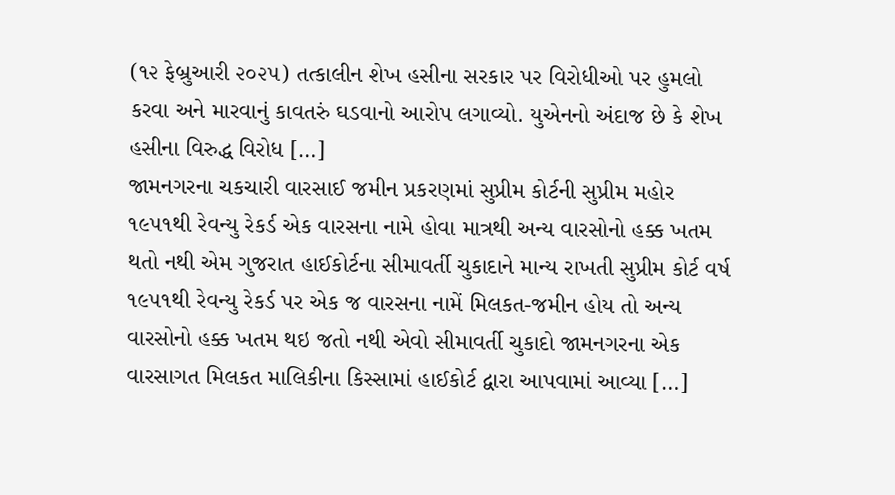(૧૨ ફેબ્રુઆરી ૨૦૨૫) તત્કાલીન શેખ હસીના સરકાર પર વિરોધીઓ પર હુમલો કરવા અને મારવાનું કાવતરું ઘડવાનો આરોપ લગાવ્યો. યુએનનો અંદાજ છે કે શેખ હસીના વિરુદ્ધ વિરોધ […]
જામનગરના ચકચારી વારસાઈ જમીન પ્રકરણમાં સુપ્રીમ કોર્ટની સુપ્રીમ મહોર
૧૯૫૧થી રેવન્યુ રેકર્ડ એક વારસના નામે હોવા માત્રથી અન્ય વારસોનો હક્ક ખતમ થતો નથી એમ ગુજરાત હાઈકોર્ટના સીમાવર્તી ચુકાદાને માન્ય રાખતી સુપ્રીમ કોર્ટ વર્ષ ૧૯૫૧થી રેવન્યુ રેકર્ડ પર એક જ વારસના નામેં મિલકત-જમીન હોય તો અન્ય વારસોનો હક્ક ખતમ થઇ જતો નથી એવો સીમાવર્તી ચુકાદો જામનગરના એક વારસાગત મિલકત માલિકીના કિસ્સામાં હાઈકોર્ટ દ્વારા આપવામાં આવ્યા […]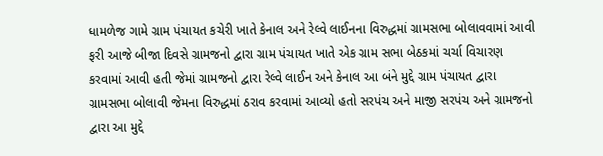ધામળેજ ગામે ગ્રામ પંચાયત કચેરી ખાતે કેનાલ અને રેલ્વે લાઈનના વિરુદ્ધમાં ગ્રામસભા બોલાવવામાં આવી
ફરી આજે બીજા દિવસે ગ્રામજનો દ્વારા ગ્રામ પંચાયત ખાતે એક ગ્રામ સભા બેઠકમાં ચર્ચા વિચારણ કરવામાં આવી હતી જેમાં ગ્રામજનો દ્વારા રેલ્વે લાઈન અને કેનાલ આ બંને મુદ્દે ગ્રામ પંચાયત દ્વારા ગ્રામસભા બોલાવી જેમના વિરુદ્ધમાં ઠરાવ કરવામાં આવ્યો હતો સરપંચ અને માજી સરપંચ અને ગ્રામજનો દ્વારા આ મુદ્દે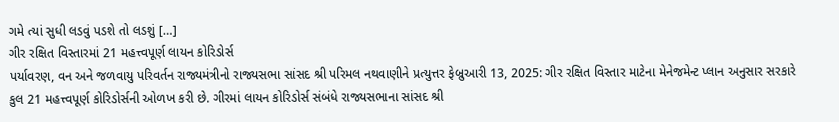ગમે ત્યાં સુધી લડવું પડશે તો લડશું […]
ગીર રક્ષિત વિસ્તારમાં 21 મહત્ત્વપૂર્ણ લાયન કોરિડોર્સ
પર્યાવરણ, વન અને જળવાયુ પરિવર્તન રાજ્યમંત્રીનો રાજ્યસભા સાંસદ શ્રી પરિમલ નથવાણીને પ્રત્યુત્તર ફેબ્રુઆરી 13, 2025: ગીર રક્ષિત વિસ્તાર માટેના મેનેજમેન્ટ પ્લાન અનુસાર સરકારે કુલ 21 મહત્ત્વપૂર્ણ કોરિડોર્સની ઓળખ કરી છે. ગીરમાં લાયન કોરિડોર્સ સંબંધે રાજ્યસભાના સાંસદ શ્રી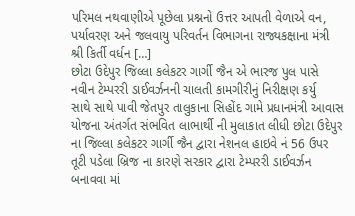પરિમલ નથવાણીએ પૂછેલા પ્રશ્નનો ઉત્તર આપતી વેળાએ વન, પર્યાવરણ અને જલવાયુ પરિવર્તન વિભાગના રાજ્યકક્ષાના મંત્રી શ્રી કિર્તી વર્ધન […]
છોટા ઉદેપુર જિલ્લા કલેકટર ગાર્ગી જૈન એ ભારજ પુલ પાસે નવીન ટેમ્પરરી ડાઈવર્ઝનની ચાલતી કામગીરીનું નિરીક્ષણ કર્યુ
સાથે સાથે પાવી જેતપુર તાલુકાના સિહોંદ ગામે પ્રધાનમંત્રી આવાસ યોજના અંતર્ગત સંભવિત લાભાર્થી ની મુલાકાત લીધી છોટા ઉદેપુર ના જિલ્લા કલેકટર ગાર્ગી જૈન દ્વારા નેશનલ હાઇવે નં 56 ઉપર તૂટી પડેલા બ્રિજ ના કારણે સરકાર દ્વારા ટેમ્પરરી ડાઈવર્ઝન બનાવવા માં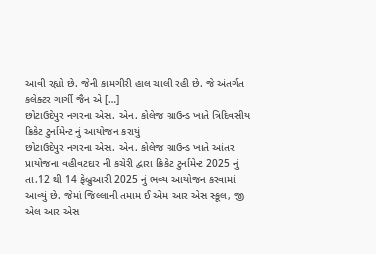આવી રહ્યો છે. જેની કામગીરી હાલ ચાલી રહી છે. જે અંતર્ગત કલેક્ટર ગાર્ગી જૈન એ […]
છોટાઉદેપુર નગરના એસ. એન. કોલેજ ગ્રાઉન્ડ ખાતે ત્રિદિવસીય ક્રિકેટ ટુર્નામેન્ટ નું આયોજન કરાયું
છોટાઉદેપુર નગરના એસ. એન. કોલેજ ગ્રાઉન્ડ ખાતે આંતર પ્રાયોજના વહીવટદાર ની કચેરી દ્વારા ક્રિકેટ ટુર્નામેન્ટ 2025 નું તા.12 થી 14 ફેબ્રુઆરી 2025 નું ભવ્ય આયોજન કરવામાં આવ્યું છે. જેમાં જિલ્લાની તમામ ઈ એમ આર એસ સ્કૂલ, જી એલ આર એસ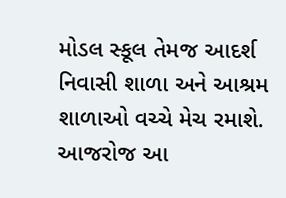મોડલ સ્કૂલ તેમજ આદર્શ નિવાસી શાળા અને આશ્રમ શાળાઓ વચ્ચે મેચ રમાશે. આજરોજ આ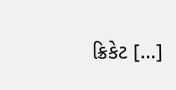ક્રિકેટ […]